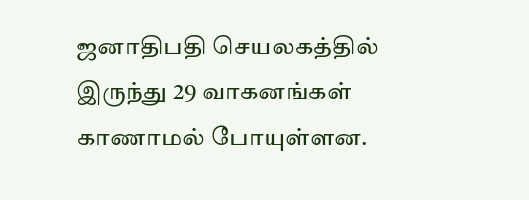ஜனாதிபதி செயலகத்தில் இருந்து 29 வாகனங்கள் காணாமல் போயுள்ளன.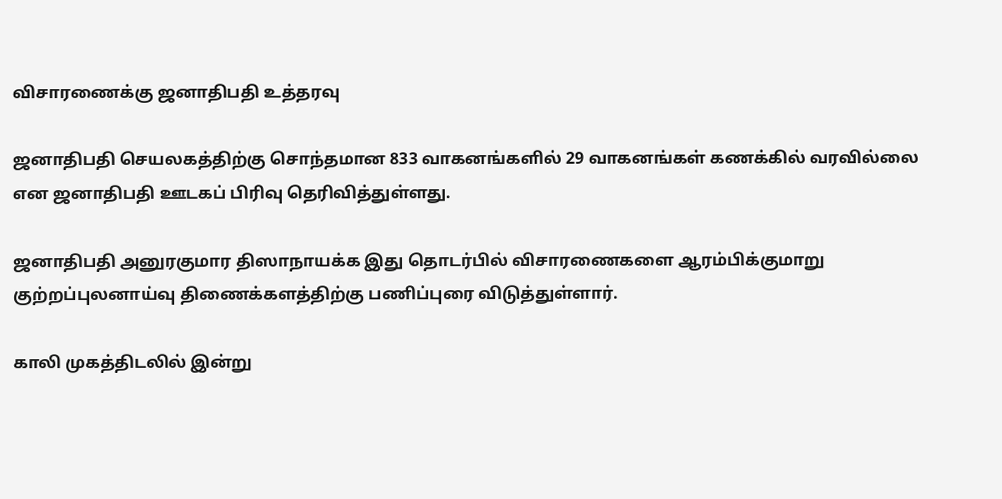விசாரணைக்கு ஜனாதிபதி உத்தரவு

ஜனாதிபதி செயலகத்திற்கு சொந்தமான 833 வாகனங்களில் 29 வாகனங்கள் கணக்கில் வரவில்லை என ஜனாதிபதி ஊடகப் பிரிவு தெரிவித்துள்ளது.

ஜனாதிபதி அனுரகுமார திஸாநாயக்க இது தொடர்பில் விசாரணைகளை ஆரம்பிக்குமாறு குற்றப்புலனாய்வு திணைக்களத்திற்கு பணிப்புரை விடுத்துள்ளார்.

காலி முகத்திடலில் இன்று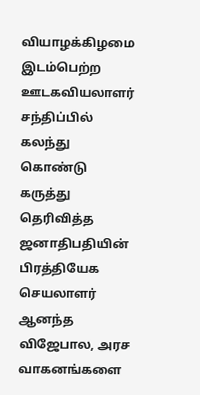வியாழக்கிழமை இடம்பெற்ற ஊடகவியலாளர் சந்திப்பில் கலந்து கொண்டு கருத்து தெரிவித்த ஜனாதிபதியின் பிரத்தியேக செயலாளர் ஆனந்த விஜேபால, அரச வாகனங்களை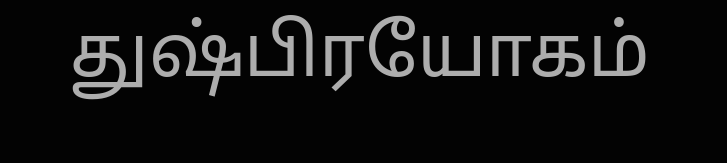துஷ்பிரயோகம்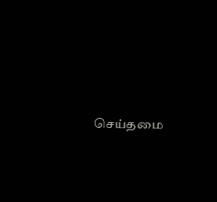செய்தமை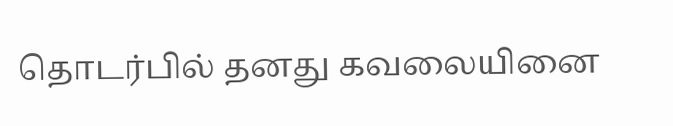தொடர்பில் தனது கவலையினை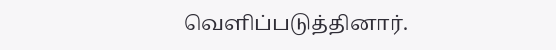வெளிப்படுத்தினார்.